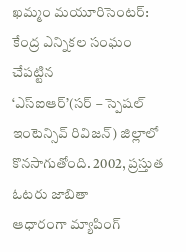ఖమ్మం మయూరిసెంటర్: కేంద్ర ఎన్నికల సంఘం చేపట్టిన
‘ఎస్ఐఆర్’(సర్ – స్పెషల్
ఇంటెన్సివ్ రివిజన్) జిల్లాలో కొనసాగుతోంది. 2002, ప్రస్తుత ఓటరు జాబితా
ఆధారంగా మ్యాపింగ్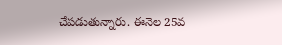చేపడుతున్నారు. ఈనెల 25వ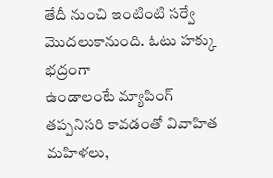తేదీ నుంచి ఇంటింటి సర్వే మొదలుకానుంది. ఓటు హక్కు భద్రంగా
ఉండాలంటే మ్యాపింగ్ తప్పనిసరి కావడంతో వివాహిత మహిళలు,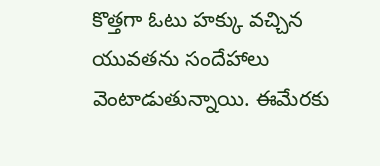కొత్తగా ఓటు హక్కు వచ్చిన యువతను సందేహాలు వెంటాడుతున్నాయి. ఈమేరకు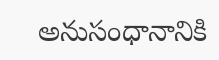అనుసంధానానికి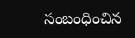సంబంధించిన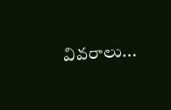వివరాలు...